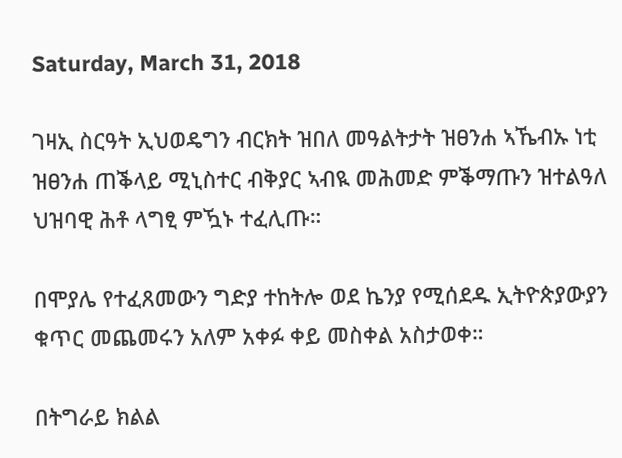Saturday, March 31, 2018

ገዛኢ ስርዓት ኢህወዴግን ብርክት ዝበለ መዓልትታት ዝፀንሐ ኣኼብኡ ነቲ ዝፀንሐ ጠቕላይ ሚኒስተር ብቅያር ኣብዪ መሕመድ ምቕማጡን ዝተልዓለ ህዝባዊ ሕቶ ላግፂ ምዃኑ ተፈሊጡ።

በሞያሌ የተፈጸመውን ግድያ ተከትሎ ወደ ኬንያ የሚሰደዱ ኢትዮጵያውያን ቁጥር መጨመሩን አለም አቀፉ ቀይ መስቀል አስታወቀ።

በትግራይ ክልል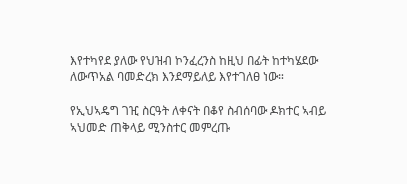እየተካየደ ያለው የህዝብ ኮንፈረንስ ከዚህ በፊት ከተካሄደው ለውጥአል ባመድረክ እንደማይለይ እየተገለፀ ነው።

የኢህኣዴግ ገዢ ስርዓት ለቀናት በቆየ ስብሰባው ዶክተር ኣብይ ኣህመድ ጠቅላይ ሚንስተር መምረጡ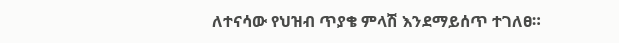ለተናሳው የህዝብ ጥያቄ ምላሽ እንደማይሰጥ ተገለፀ።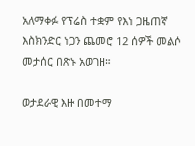አለማቀፉ የፕሬስ ተቋም የእነ ጋዜጠኛ እስክንድር ነጋን ጨመሮ 12 ሰዎች መልሶ መታሰር በጽኑ አወገዘ።

ወታደራዊ እዙ በመተማ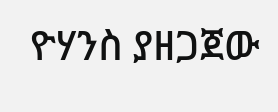ዮሃንስ ያዘጋጀው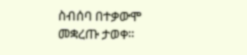ስብሰባ በተቃውሞ መቋረጡ ታወቀ።